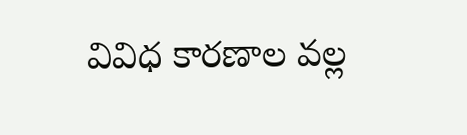వివిధ కారణాల వల్ల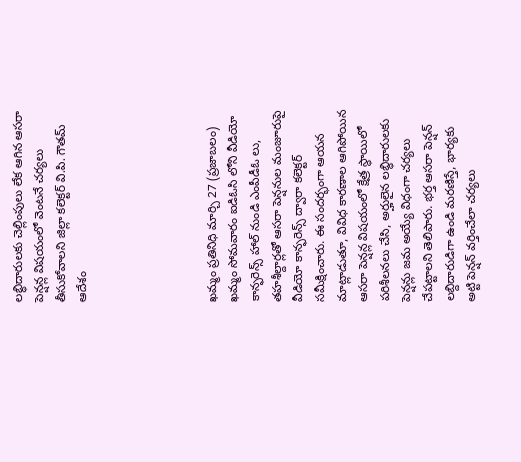లబ్ధిదారులకు చెల్లింపులు లేక ఆగిన ఆసరా పెన్షన్ల విషయంలో వెంటనే చర్యలు తీసుకోవాలని జిల్లా కలెక్టర్ వి.పి. గౌతమ్ ఆదేశం





ఖమ్మం ప్రతినిధి మార్చి 27 (ప్రజాబలం) ఖమ్మం సోమవారం ఐడిఓసి లోని వీడియో కాన్ఫరెన్స్ హాల్ నుండి ఎంపీడీఓ లు, తహశీల్దార్లతో ఆసరా పెన్షనుల మంజూరుపై వీడియో కాన్ఫరెన్స్ ద్వారా కలెక్టర్ సమీక్షించారు. ఈ సందర్భంగా ఆయన మాట్లాడుతూ, వివిధ కారణాల ఆగిపోయిన ఆసరా పెన్షన్ల విషయంలో క్షేత్ర స్థాయిలో పరిశీలనలు చేసి, అర్హులైన లబ్ధిదారులకు పెన్షన్లు జమ అయ్యే విధంగా చర్యలు చేపట్టాలని తెలిపారు. భర్త ఆసరా పెన్షన్ లబ్దిదారుడిగా ఉండి మరణిస్తే, భార్యకు అట్టి పెన్షన్ వర్తించేలా చర్యలు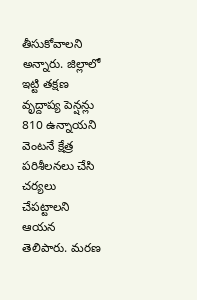తీసుకోవాలని అన్నారు. జిల్లాలో ఇట్టి తక్షణ వృద్దాప్య పెన్షన్లు 810 ఉన్నాయని వెంటనే క్షేత్ర పరిశీలనలు చేసి చర్యలు చేపట్టాలని ఆయన తెలిపారు. మరణ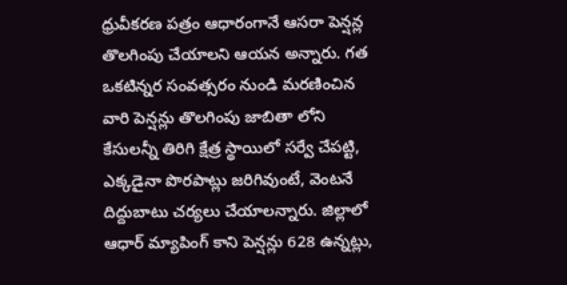ధ్రువీకరణ పత్రం ఆధారంగానే ఆసరా పెన్షన్ల తొలగింపు చేయాలని ఆయన అన్నారు. గత ఒకటిన్నర సంవత్సరం నుండి మరణించిన వారి పెన్షన్లు తొలగింపు జాబితా లోని కేసులన్నీ తిరిగి క్షేత్ర స్థాయిలో సర్వే చేపట్టి, ఎక్కడైనా పొరపాట్లు జరిగివుంటే, వెంటనే దిద్దుబాటు చర్యలు చేయాలన్నారు. జిల్లాలో ఆధార్ మ్యాపింగ్ కాని పెన్షన్లు 628 ఉన్నట్లు,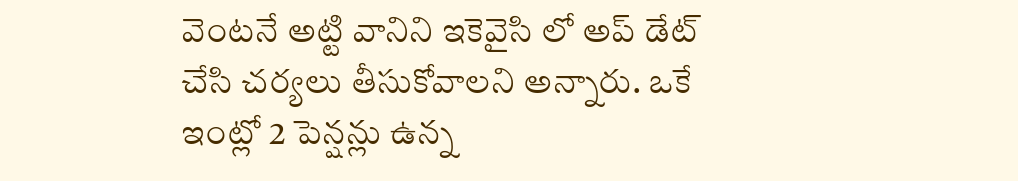వెంటనే అట్టి వానిని ఇకెవైసి లో అప్ డేట్ చేసి చర్యలు తీసుకోవాలని అన్నారు. ఒకే ఇంట్లో 2 పెన్షన్లు ఉన్న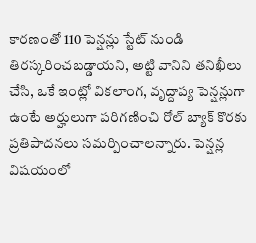కారణంతో 110 పెన్షన్లు స్టేట్ నుండి తిరస్కరించబడ్డాయని, అట్టి వానిని తనిఖీలు చేసి, ఒకే ఇంట్లో వికలాంగ, వృద్దాప్య పెన్షన్లుగా ఉంటే అర్హులుగా పరిగణించి రోల్ బ్యాక్ కొరకు ప్రతిపాదనలు సమర్పించాలన్నారు. పెన్షన్ల విషయంలో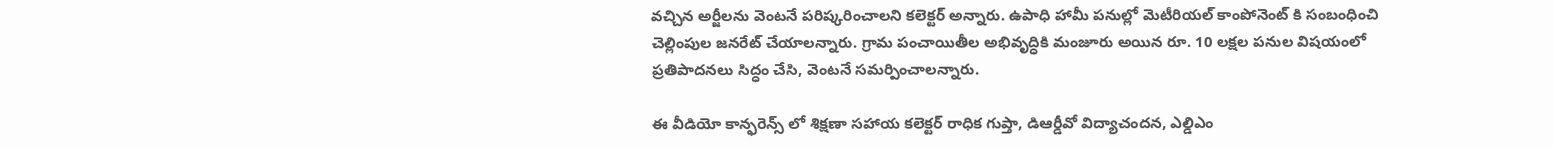వచ్చిన అర్జీలను వెంటనే పరిష్కరించాలని కలెక్టర్ అన్నారు. ఉపాధి హామీ పనుల్లో మెటీరియల్ కాంపోనెంట్ కి సంబంధించి చెల్లింపుల జనరేట్ చేయాలన్నారు. గ్రామ పంచాయితీల అభివృద్ధికి మంజూరు అయిన రూ. 10 లక్షల పనుల విషయంలో ప్రతిపాదనలు సిద్ధం చేసి, వెంటనే సమర్పించాలన్నారు.

ఈ వీడియో కాన్ఫరెన్స్ లో శిక్షణా సహాయ కలెక్టర్ రాధిక గుప్తా, డిఆర్డీవో విద్యాచందన, ఎల్డిఎం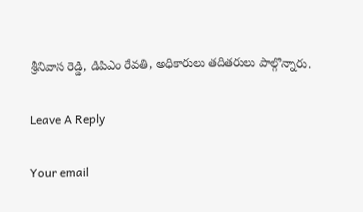శ్రీనివాస రెడ్డి, డిపిఎం రేవతి, అధికారులు తదితరులు పాల్గొన్నారు.

Leave A Reply

Your email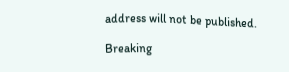address will not be published.

Breaking